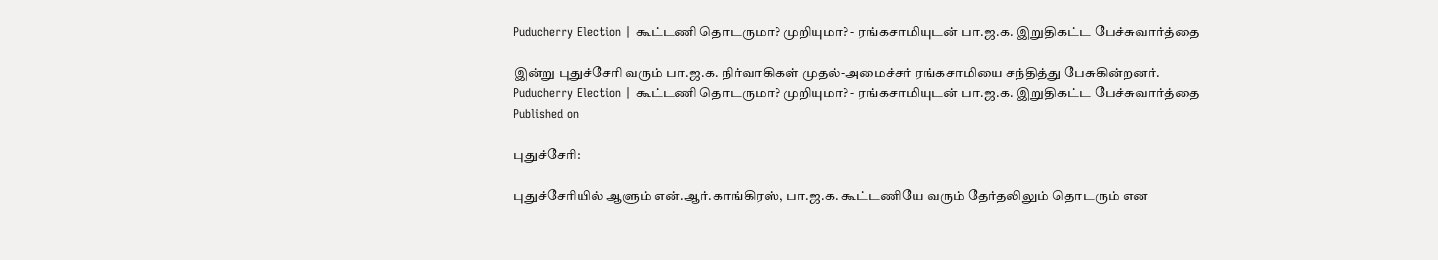Puducherry Election | கூட்டணி தொடருமா? முறியுமா? - ரங்கசாமியுடன் பா.ஜ.க. இறுதிகட்ட பேச்சுவார்த்தை

இன்று புதுச்சேரி வரும் பா.ஜ.க. நிர்வாகிகள் முதல்-அமைச்சர் ரங்கசாமியை சந்தித்து பேசுகின்றனர்.
Puducherry Election | கூட்டணி தொடருமா? முறியுமா? - ரங்கசாமியுடன் பா.ஜ.க. இறுதிகட்ட பேச்சுவார்த்தை
Published on

புதுச்சேரி:

புதுச்சேரியில் ஆளும் என்.ஆர்.காங்கிரஸ், பா.ஜ.க. கூட்டணியே வரும் தேர்தலிலும் தொடரும் என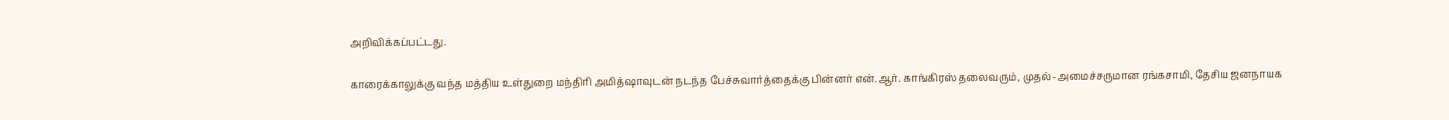அறிவிக்கப்பட்டது.

காரைக்காலுக்கு வந்த மத்திய உள்துறை மந்திரி அமித்ஷாவுடன் நடந்த பேச்சுவார்த்தைக்கு பின்னர் என்.ஆர். காங்கிரஸ் தலைவரும், முதல்-அமைச்சருமான ரங்கசாமி, தேசிய ஜனநாயக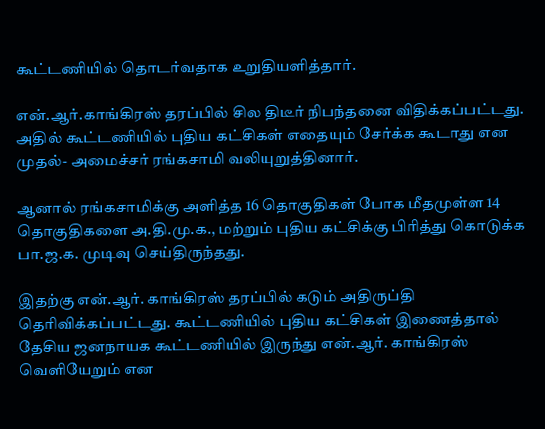கூட்டணியில் தொடர்வதாக உறுதியளித்தார்.

என்.ஆர்.காங்கிரஸ் தரப்பில் சில திடீர் நிபந்தனை விதிக்கப்பட்டது. அதில் கூட்டணியில் புதிய கட்சிகள் எதையும் சேர்க்க கூடாது என முதல்- அமைச்சர் ரங்கசாமி வலியுறுத்தினார்.

ஆனால் ரங்கசாமிக்கு அளித்த 16 தொகுதிகள் போக மீதமுள்ள 14 தொகுதிகளை அ.தி.மு.க., மற்றும் புதிய கட்சிக்கு பிரித்து கொடுக்க பா.ஜ.க. முடிவு செய்திருந்தது.

இதற்கு என்.ஆர். காங்கிரஸ் தரப்பில் கடும் அதிருப்தி தெரிவிக்கப்பட்டது. கூட்டணியில் புதிய கட்சிகள் இணைத்தால் தேசிய ஜனநாயக கூட்டணியில் இருந்து என்.ஆர். காங்கிரஸ் வெளியேறும் என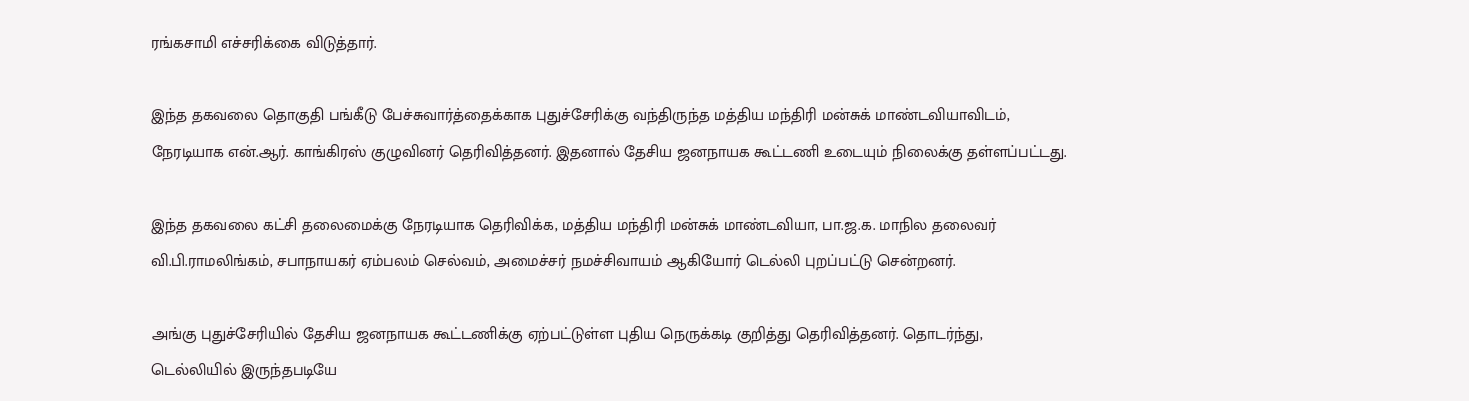ரங்கசாமி எச்சரிக்கை விடுத்தார்.

இந்த தகவலை தொகுதி பங்கீடு பேச்சுவார்த்தைக்காக புதுச்சேரிக்கு வந்திருந்த மத்திய மந்திரி மன்சுக் மாண்டவியாவிடம், நேரடியாக என்.ஆர். காங்கிரஸ் குழுவினர் தெரிவித்தனர். இதனால் தேசிய ஜனநாயக கூட்டணி உடையும் நிலைக்கு தள்ளப்பட்டது.

இந்த தகவலை கட்சி தலைமைக்கு நேரடியாக தெரிவிக்க, மத்திய மந்திரி மன்சுக் மாண்டவியா, பா.ஜ.க. மாநில தலைவர் வி.பி.ராமலிங்கம், சபாநாயகர் ஏம்பலம் செல்வம், அமைச்சர் நமச்சிவாயம் ஆகியோர் டெல்லி புறப்பட்டு சென்றனர்.

அங்கு புதுச்சேரியில் தேசிய ஜனநாயக கூட்டணிக்கு ஏற்பட்டுள்ள புதிய நெருக்கடி குறித்து தெரிவித்தனர். தொடர்ந்து, டெல்லியில் இருந்தபடியே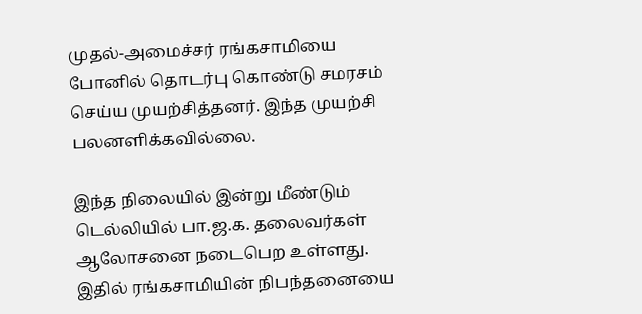முதல்-அமைச்சர் ரங்கசாமியை போனில் தொடர்பு கொண்டு சமரசம் செய்ய முயற்சித்தனர். இந்த முயற்சி பலனளிக்கவில்லை.

இந்த நிலையில் இன்று மீண்டும் டெல்லியில் பா.ஜ.க. தலைவர்கள் ஆலோசனை நடைபெற உள்ளது. இதில் ரங்கசாமியின் நிபந்தனையை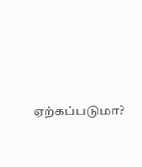ஏற்கப்படுமா?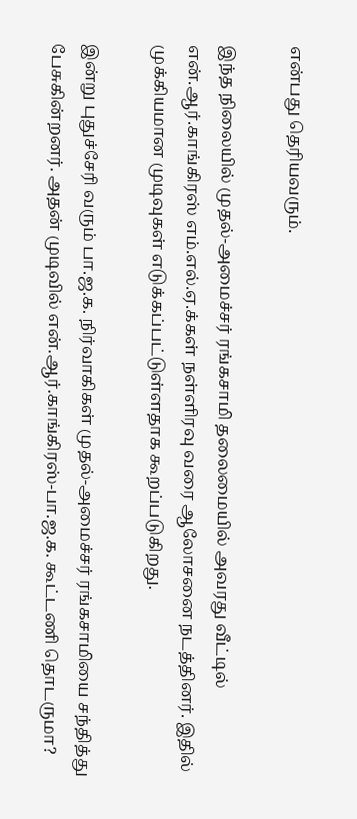என்பது தெரியவரும்.

இந்த நிலையில் முதல்-அமைச்சர் ரங்கசாமி தலைமையில் அவரது வீட்டில் என்.ஆர்.காங்கிரஸ் எம்.எல்.ஏ.க்கள் நள்ளிரவு வரை ஆலோசனை நடத்தினர். இதில் முக்கியமான முடிவுகள் எடுக்கப்பட்டுள்ளதாக கூறப்படுகிறது.

இன்று புதுச்சேரி வரும் பா.ஜ.க. நிர்வாகிகள் முதல்-அமைச்சர் ரங்கசாமியை சந்தித்து பேசுகின்றனர். அதன் முடிவில் என்.ஆர்.காங்கிரஸ்-பா.ஜ.க. கூட்டணி தொடருமா?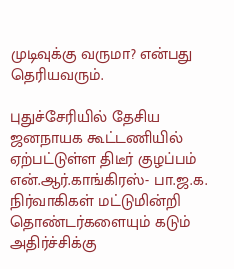முடிவுக்கு வருமா? என்பது தெரியவரும்.

புதுச்சேரியில் தேசிய ஜனநாயக கூட்டணியில் ஏற்பட்டுள்ள திடீர் குழப்பம் என்.ஆர்.காங்கிரஸ்- பா.ஜ.க. நிர்வாகிகள் மட்டுமின்றி தொண்டர்களையும் கடும் அதிர்ச்சிக்கு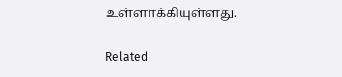உள்ளாக்கியுள்ளது.

Related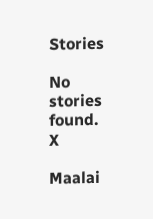Stories

No stories found.
X

Maalai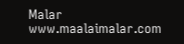Malar
www.maalaimalar.com